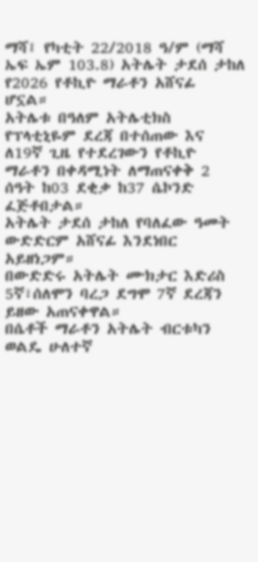ማሻ፤ የካቲት 22/2018 ዓ/ም (ማሻ ኤፍ ኤም 103.8) አትሌት ታደሰ ታከለ የ2026 የቶኪዮ ማራቶን አሸናፊ ሆኗል።
አትሌቱ በዓለም አትሌቲክስ የፕላቲኒዬም ደረጃ በተሰጠው እና ለ19ኛ ጊዜ የተደረገውን የቶኪዮ ማራቶን በቀዳሚነት ለማጠናቀቅ 2 ሰዓት ከ03 ደቂቃ ከ37 ሴኮንድ ፈጅቶበታል።
አትሌት ታደሰ ታከለ የባለፈው ዓመት ውድድርም አሸናፊ እንደነበር አይዘነጋም።
በውድድሩ አትሌት ሙክታር እድሪስ 5ኛ፣ሰለሞን ባረጋ ደግሞ 7ኛ ደረጃን ይዘው አጠናቀዋል።
በሴቶች ማራቶን አትሌት ብርቱካን ወልዴ ሁለተኛ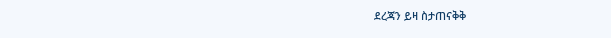ደረጃን ይዛ ስታጠናቅቅ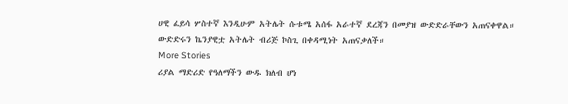ሀዊ ፈይሳ ሦስተኛ እንዲሁም አትሌት ሱቱሜ አሰፋ አራተኛ ደረጃን በመያዝ ውድድራቸውን አጠናቀዋል።
ውድድሩን ኬንያዊቷ አትሌት ብሪጅ ኮስጊ በቀዳሚነት አጠናቃለች።
More Stories
ሪያል ማድሪድ የዓለማችን ውዱ ክለብ ሆነ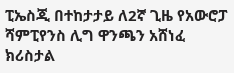ፒኤስጂ በተከታታይ ለ2ኛ ጊዜ የአውሮፓ ሻምፒየንስ ሊግ ዋንጫን አሸነፈ
ክሪስታል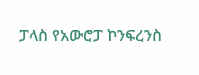ፓላስ የአውሮፓ ኮንፍረንስ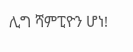ሊግ ሻምፒዮን ሆነ!